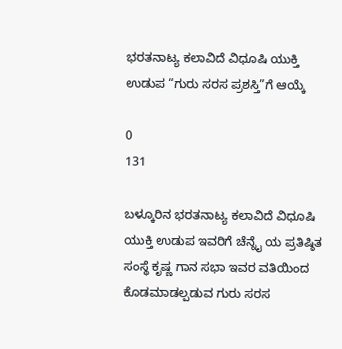ಭರತನಾಟ್ಯ ಕಲಾವಿದೆ ವಿಧೂಷಿ ಯುಕ್ತಿ ಉಡುಪ “ಗುರು ಸರಸ ಪ್ರಶಸ್ತಿ”ಗೆ ಆಯ್ಕೆ

0
131

ಬಳ್ಕೂರಿನ ಭರತನಾಟ್ಯ ಕಲಾವಿದೆ ವಿಧೂಷಿ ಯುಕ್ತಿ ಉಡುಪ ಇವರಿಗೆ ಚೆನ್ನೈ ಯ ಪ್ರತಿಷ್ಠಿತ ಸಂಸ್ಥೆ ಕೃಷ್ಣ ಗಾನ ಸಭಾ ಇವರ ವತಿಯಿಂದ ಕೊಡಮಾಡಲ್ಪಡುವ ಗುರು ಸರಸ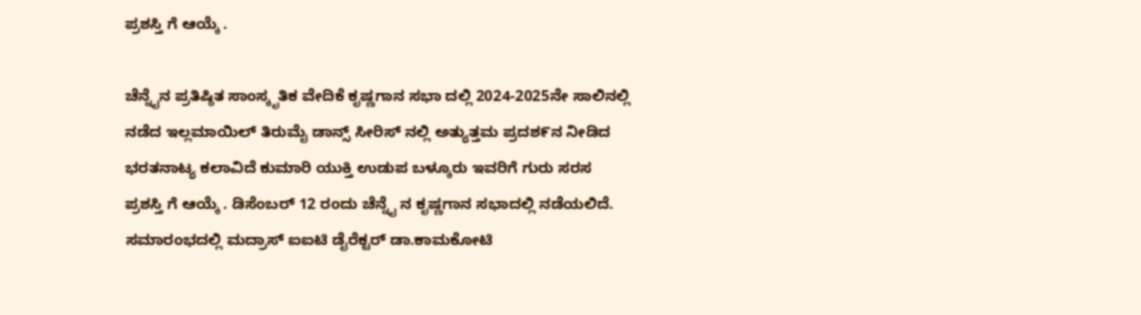ಪ್ರಶಸ್ತಿ ಗೆ ಆಯ್ಕೆ .

ಚೆನ್ನೈನ ಪ್ರತಿಷ್ಠಿತ ಸಾಂಸ್ಕೃತಿಕ ವೇದಿಕೆ ಕೃಷ್ಣಗಾನ ಸಭಾ ದಲ್ಲಿ 2024-2025ನೇ ಸಾಲಿನಲ್ಲಿ ನಡೆದ ಇಲ್ಲಮಾಯಿಲ್ ತಿರುಮೈ ಡಾನ್ಸ್ ಸೀರಿಸ್ ನಲ್ಲಿ ಅತ್ಯುತ್ತಮ ಪ್ರದಶ೯ನ ನೀಡಿದ ಭರತನಾಟ್ಯ ಕಲಾವಿದೆ ಕುಮಾರಿ ಯುಕ್ತಿ ಉಡುಪ ಬಳ್ಕೂರು ಇವರಿಗೆ ಗುರು ಸರಸ ಪ್ರಶಸ್ತಿ ಗೆ ಆಯ್ಕೆ . ಡಿಸೆಂಬರ್ 12 ರಂದು ಚೆನ್ನೈ ನ ಕೃಷ್ಣಗಾನ ಸಭಾದಲ್ಲಿ ನಡೆಯಲಿದೆ. ಸಮಾರಂಭದಲ್ಲಿ ಮದ್ರಾಸ್ ಐಐಟಿ ಡೈರೆಕ್ಟರ್ ಡಾ.ಕಾಮಕೋಟಿ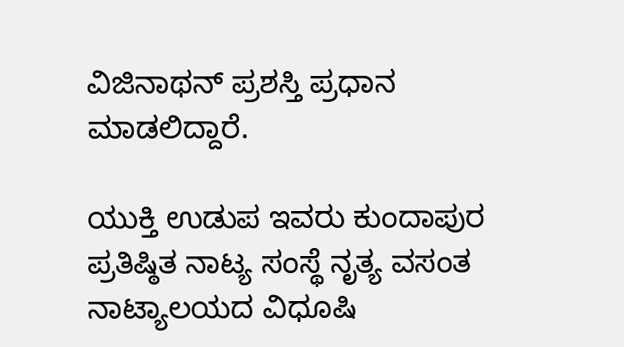ವಿಜಿನಾಥನ್ ಪ್ರಶಸ್ತಿ ಪ್ರಧಾನ ಮಾಡಲಿದ್ದಾರೆ.

ಯುಕ್ತಿ ಉಡುಪ ಇವರು ಕುಂದಾಪುರ ಪ್ರತಿಷ್ಠಿತ ನಾಟ್ಯ ಸಂಸ್ಥೆ ನೃತ್ಯ ವಸಂತ ನಾಟ್ಯಾಲಯದ ವಿಧೂಷಿ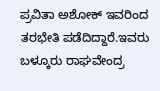ಪ್ರವಿತಾ ಅಶೋಕ್ ಇವರಿಂದ ತರಭೇತಿ ಪಡೆದಿದ್ದಾರೆ.ಇವರು ಬಳ್ಕೂರು ರಾಘವೇಂದ್ರ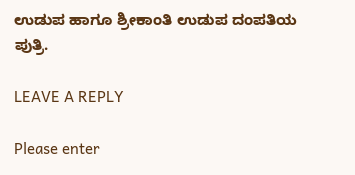ಉಡುಪ ಹಾಗೂ ಶ್ರೀಕಾಂತಿ ಉಡುಪ ದಂಪತಿಯ ಪುತ್ರಿ.

LEAVE A REPLY

Please enter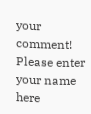your comment!
Please enter your name here